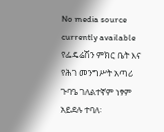No media source currently available
የፌዴሬሽን ምክር ቤት እና የሕገ መንግሥት አጣሪ ጉባዔ ገለልተኛም ነፃም አይደሉ ተባለ፡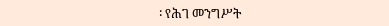፡ የሕገ መንግሥት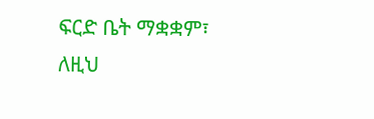ፍርድ ቤት ማቋቋም፣ ለዚህ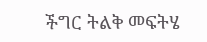ችግር ትልቅ መፍትሄ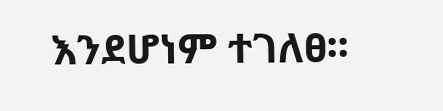እንደሆነም ተገለፀ፡፡